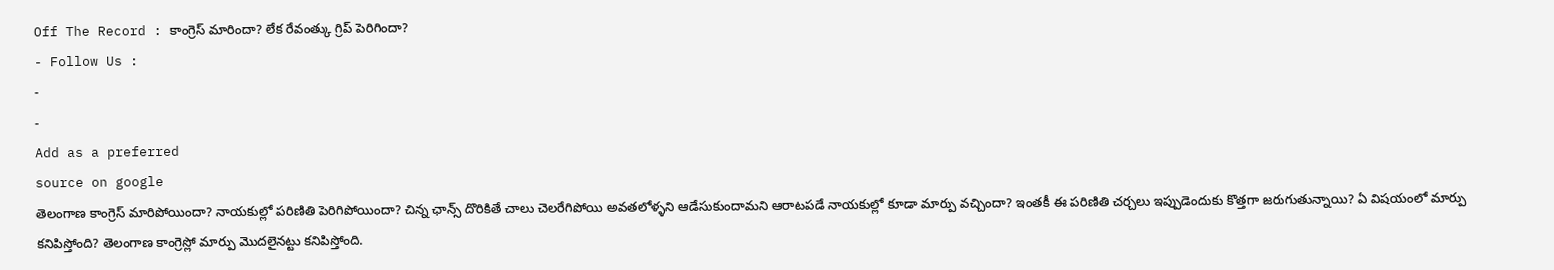Off The Record : కాంగ్రెస్ మారిందా? లేక రేవంత్కు గ్రిప్ పెరిగిందా?
- Follow Us :
-
-
Add as a preferred
source on google
తెలంగాణ కాంగ్రెస్ మారిపోయిందా? నాయకుల్లో పరిణితి పెరిగిపోయిందా? చిన్న ఛాన్స్ దొరికితే చాలు చెలరేగిపోయి అవతలోళ్ళని ఆడేసుకుందామని ఆరాటపడే నాయకుల్లో కూడా మార్పు వచ్చిందా? ఇంతకీ ఈ పరిణితి చర్చలు ఇప్పుడెందుకు కొత్తగా జరుగుతున్నాయి? ఏ విషయంలో మార్పు కనిపిస్తోంది? తెలంగాణ కాంగ్రెస్లో మార్పు మొదలైనట్టు కనిపిస్తోంది.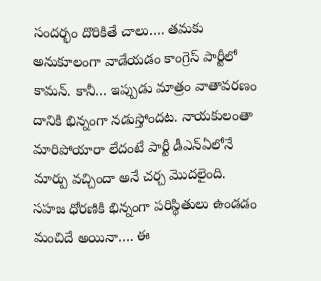సందర్భం దొరికితే చాలు…. తమకు అనుకూలంగా వాడేయడం కాంగ్రెస్ పార్టీలో కామన్. కానీ… ఇప్పుడు మాత్రం వాతావరణం దానికి భిన్నంగా నడుస్తోందట. నాయకులంతా మారిపోయారా లేదంటే పార్టీ డీఎన్ఏలోనే మార్పు వచ్చిందా అనే చర్చ మొదలైంది. సహజ ధోరణికి భిన్నంగా పరిస్థితులు ఉండడం మంచిదే అయినా…. ఈ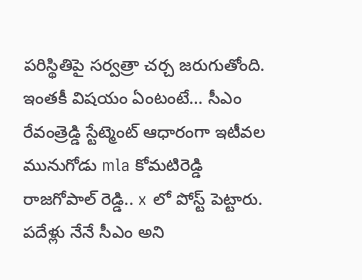పరిస్థితిపై సర్వత్రా చర్చ జరుగుతోంది. ఇంతకీ విషయం ఏంటంటే… సీఎం రేవంత్రెడ్డి స్టేట్మెంట్ ఆధారంగా ఇటీవల మునుగోడు mla కోమటిరెడ్డి రాజగోపాల్ రెడ్డి.. x లో పోస్ట్ పెట్టారు. పదేళ్లు నేనే సీఎం అని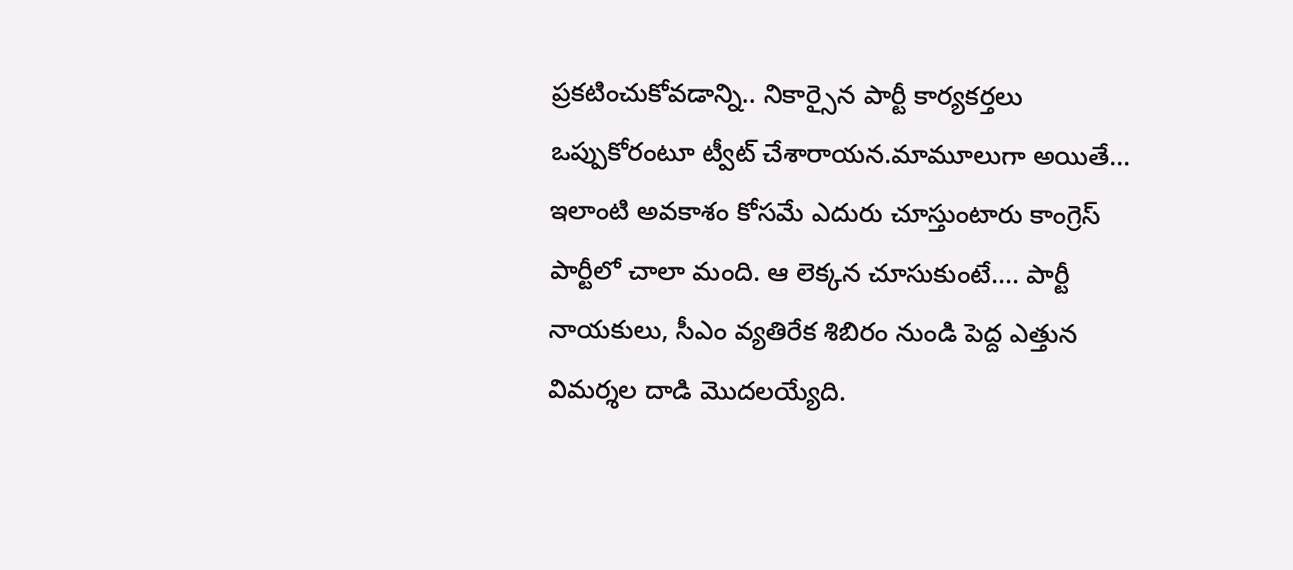ప్రకటించుకోవడాన్ని.. నికార్సైన పార్టీ కార్యకర్తలు ఒప్పుకోరంటూ ట్వీట్ చేశారాయన.మామూలుగా అయితే… ఇలాంటి అవకాశం కోసమే ఎదురు చూస్తుంటారు కాంగ్రెస్ పార్టీలో చాలా మంది. ఆ లెక్కన చూసుకుంటే…. పార్టీ నాయకులు, సీఎం వ్యతిరేక శిబిరం నుండి పెద్ద ఎత్తున విమర్శల దాడి మొదలయ్యేది.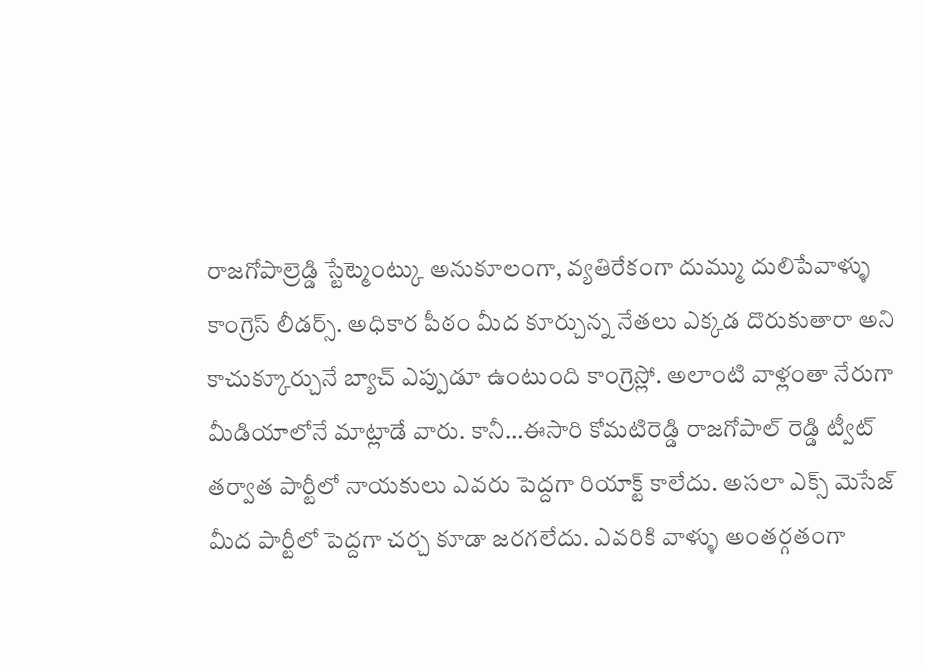రాజగోపాల్రెడ్డి స్టేట్మెంట్కు అనుకూలంగా, వ్యతిరేకంగా దుమ్ము దులిపేవాళ్ళు కాంగ్రెస్ లీడర్స్. అధికార పీఠం మీద కూర్చున్న నేతలు ఎక్కడ దొరుకుతారా అని కాచుక్కూర్చునే బ్యాచ్ ఎప్పుడూ ఉంటుంది కాంగ్రెస్లో. అలాంటి వాళ్లంతా నేరుగా మీడియాలోనే మాట్లాడే వారు. కానీ…ఈసారి కోమటిరెడ్డి రాజగోపాల్ రెడ్డి ట్వీట్ తర్వాత పార్టీలో నాయకులు ఎవరు పెద్దగా రియాక్ట్ కాలేదు. అసలా ఎక్స్ మెసేజ్ మీద పార్టీలో పెద్దగా చర్చ కూడా జరగలేదు. ఎవరికి వాళ్ళు అంతర్గతంగా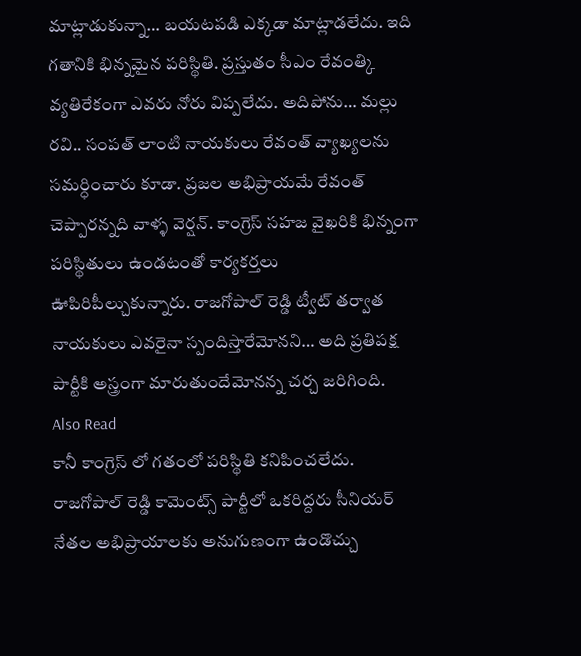మాట్లాడుకున్నా… బయటపడి ఎక్కడా మాట్లాడలేదు. ఇది గతానికి భిన్నమైన పరిస్థితి. ప్రస్తుతం సీఎం రేవంత్కి వ్యతిరేకంగా ఎవరు నోరు విప్పలేదు. అదిపోను… మల్లు రవి.. సంపత్ లాంటి నాయకులు రేవంత్ వ్యాఖ్యలను సమర్ధించారు కూడా. ప్రజల అభిప్రాయమే రేవంత్ చెప్పారన్నది వాళ్ళ వెర్షన్. కాంగ్రెస్ సహజ వైఖరికి భిన్నంగా పరిస్థితులు ఉండటంతో కార్యకర్తలు ఊపిరిపీల్చుకున్నారు. రాజగోపాల్ రెడ్డి ట్వీట్ తర్వాత నాయకులు ఎవరైనా స్పందిస్తారేమోనని… అది ప్రతిపక్ష పార్టీకి అస్త్రంగా మారుతుందేమోనన్న చర్చ జరిగింది.
Also Read
కానీ కాంగ్రెస్ లో గతంలో పరిస్థితి కనిపించలేదు. రాజగోపాల్ రెడ్డి కామెంట్స్ పార్టీలో ఒకరిద్దరు సీనియర్ నేతల అభిప్రాయాలకు అనుగుణంగా ఉండొచ్చు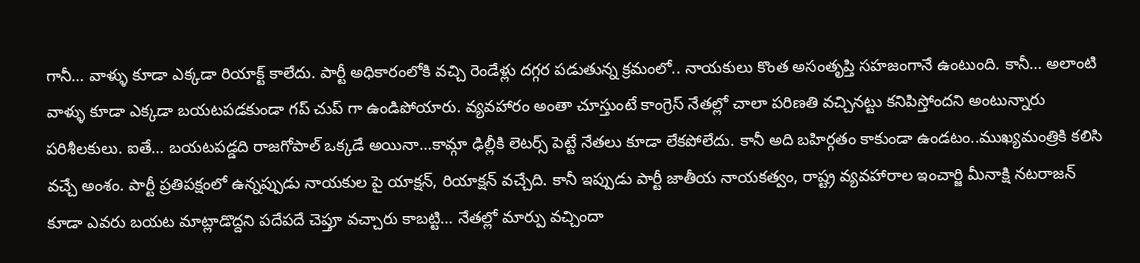గానీ… వాళ్ళు కూడా ఎక్కడా రియాక్ట్ కాలేదు. పార్టీ అధికారంలోకి వచ్చి రెండేళ్లు దగ్గర పడుతున్న క్రమంలో.. నాయకులు కొంత అసంతృప్తి సహజంగానే ఉంటుంది. కానీ… అలాంటి వాళ్ళు కూడా ఎక్కడా బయటపడకుండా గప్ చుప్ గా ఉండిపోయారు. వ్యవహారం అంతా చూస్తుంటే కాంగ్రెస్ నేతల్లో చాలా పరిణతి వచ్చినట్టు కనిపిస్తోందని అంటున్నారు పరిశీలకులు. ఐతే… బయటపడ్డది రాజగోపాల్ ఒక్కడే అయినా…కామ్గా ఢిల్లీకి లెటర్స్ పెట్టే నేతలు కూడా లేకపోలేదు. కానీ అది బహిర్గతం కాకుండా ఉండటం..ముఖ్యమంత్రికి కలిసి వచ్చే అంశం. పార్టీ ప్రతిపక్షంలో ఉన్నప్పుడు నాయకుల పై యాక్షన్, రియాక్షన్ వచ్చేది. కానీ ఇప్పుడు పార్టీ జాతీయ నాయకత్వం, రాష్ట్ర వ్యవహారాల ఇంచార్జి మీనాక్షి నటరాజన్ కూడా ఎవరు బయట మాట్లాడొద్దని పదేపదే చెప్తూ వచ్చారు కాబట్టి… నేతల్లో మార్పు వచ్చిందా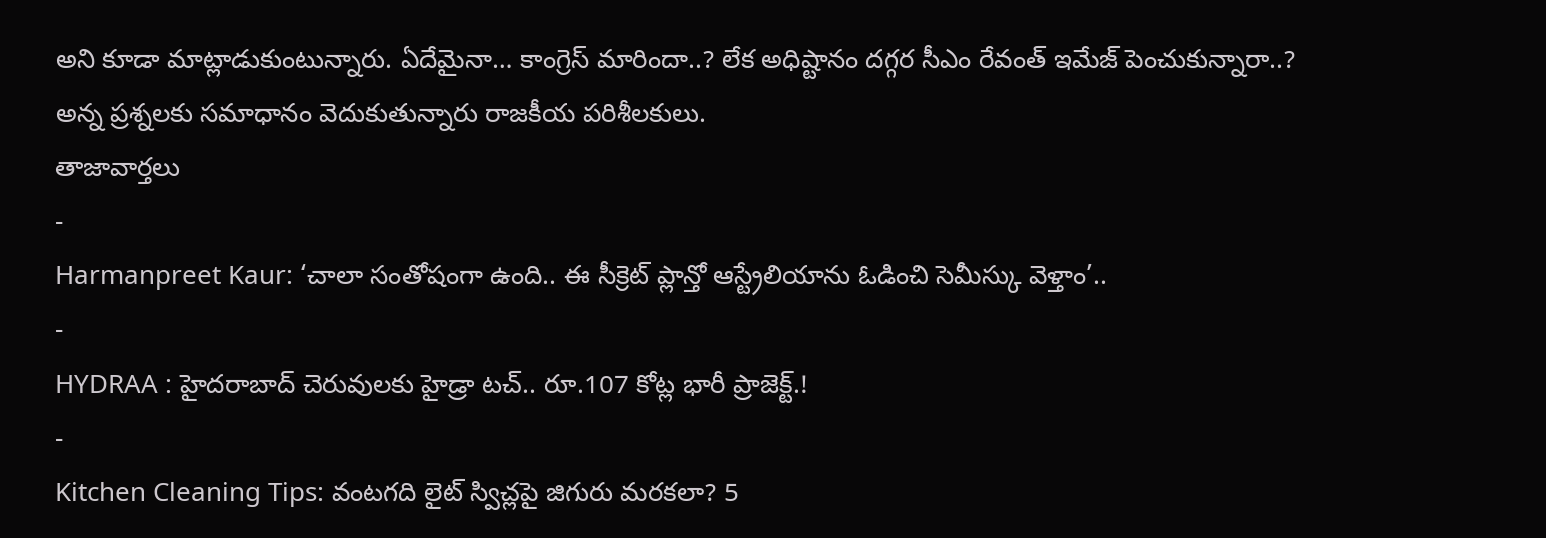అని కూడా మాట్లాడుకుంటున్నారు. ఏదేమైనా… కాంగ్రెస్ మారిందా..? లేక అధిష్టానం దగ్గర సీఎం రేవంత్ ఇమేజ్ పెంచుకున్నారా..? అన్న ప్రశ్నలకు సమాధానం వెదుకుతున్నారు రాజకీయ పరిశీలకులు.
తాజావార్తలు
-
Harmanpreet Kaur: ‘చాలా సంతోషంగా ఉంది.. ఈ సీక్రెట్ ప్లాన్తో ఆస్ట్రేలియాను ఓడించి సెమీస్కు వెళ్తాం’..
-
HYDRAA : హైదరాబాద్ చెరువులకు హైడ్రా టచ్.. రూ.107 కోట్ల భారీ ప్రాజెక్ట్.!
-
Kitchen Cleaning Tips: వంటగది లైట్ స్విచ్లపై జిగురు మరకలా? 5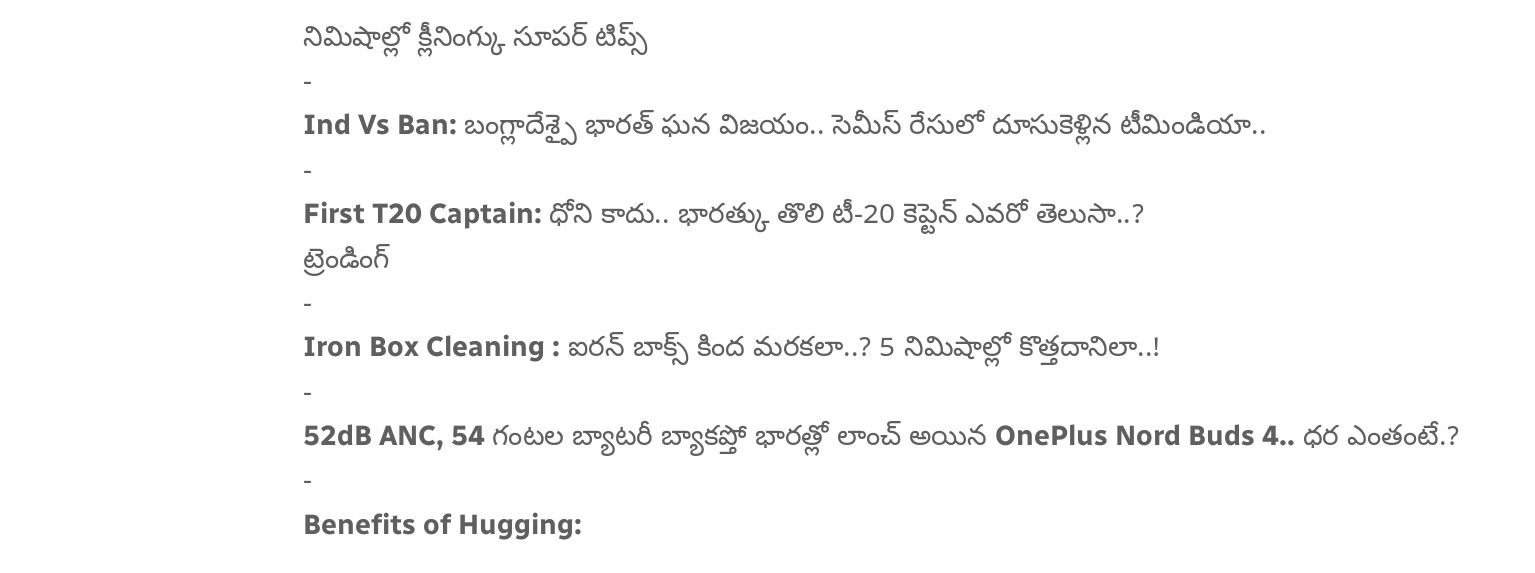నిమిషాల్లో క్లీనింగ్కు సూపర్ టిప్స్
-
Ind Vs Ban: బంగ్లాదేశ్పై భారత్ ఘన విజయం.. సెమీస్ రేసులో దూసుకెళ్లిన టీమిండియా..
-
First T20 Captain: ధోని కాదు.. భారత్కు తొలి టీ-20 కెప్టెన్ ఎవరో తెలుసా..?
ట్రెండింగ్
-
Iron Box Cleaning : ఐరన్ బాక్స్ కింద మరకలా..? 5 నిమిషాల్లో కొత్తదానిలా..!
-
52dB ANC, 54 గంటల బ్యాటరీ బ్యాకప్తో భారత్లో లాంచ్ అయిన OnePlus Nord Buds 4.. ధర ఎంతంటే.?
-
Benefits of Hugging: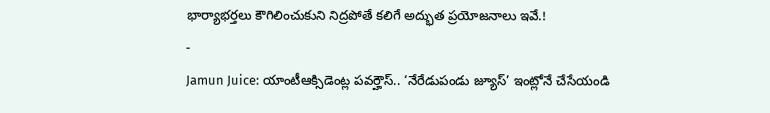భార్యాభర్తలు కౌగిలించుకుని నిద్రపోతే కలిగే అద్భుత ప్రయోజనాలు ఇవే.!
-
Jamun Juice: యాంటీఆక్సిడెంట్ల పవర్హౌస్.. ‘నేరేడుపండు జ్యూస్’ ఇంట్లోనే చేసేయండి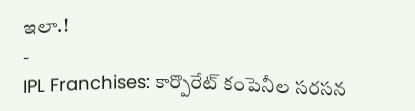ఇలా.!
-
IPL Franchises: కార్పొరేట్ కంపెనీల సరసన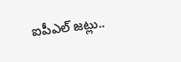ఐపీఎల్ జట్లు..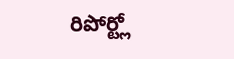రిపోర్ట్లో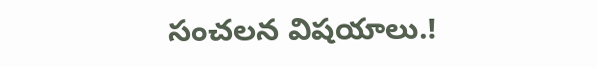సంచలన విషయాలు.!